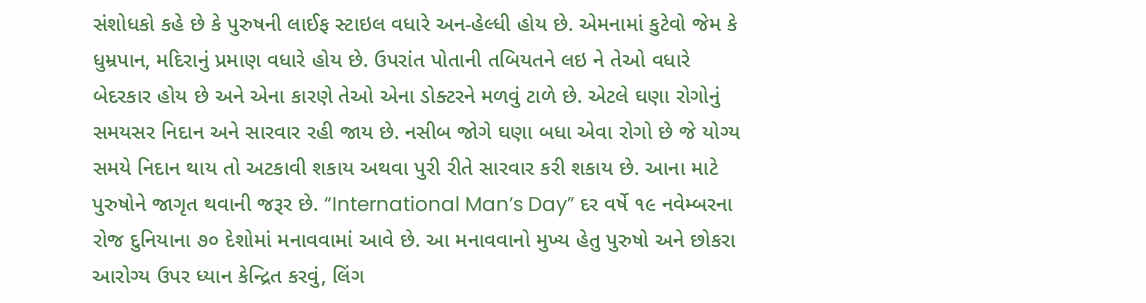સંશોધકો કહે છે કે પુરુષની લાઈફ સ્ટાઇલ વધારે અન-હેલ્ધી હોય છે. એમનામાં કુટેવો જેમ કે ધુમ્રપાન, મદિરાનું પ્રમાણ વધારે હોય છે. ઉપરાંત પોતાની તબિયતને લઇ ને તેઓ વધારે બેદરકાર હોય છે અને એના કારણે તેઓ એના ડોક્ટરને મળવું ટાળે છે. એટલે ઘણા રોગોનું સમયસર નિદાન અને સારવાર રહી જાય છે. નસીબ જોગે ઘણા બધા એવા રોગો છે જે યોગ્ય સમયે નિદાન થાય તો અટકાવી શકાય અથવા પુરી રીતે સારવાર કરી શકાય છે. આના માટે પુરુષોને જાગૃત થવાની જરૂર છે. “International Man’s Day” દર વર્ષે ૧૯ નવેમ્બરના રોજ દુનિયાના ૭૦ દેશોમાં મનાવવામાં આવે છે. આ મનાવવાનો મુખ્ય હેતુ પુરુષો અને છોકરા આરોગ્ય ઉપર ધ્યાન કેન્દ્રિત કરવું, લિંગ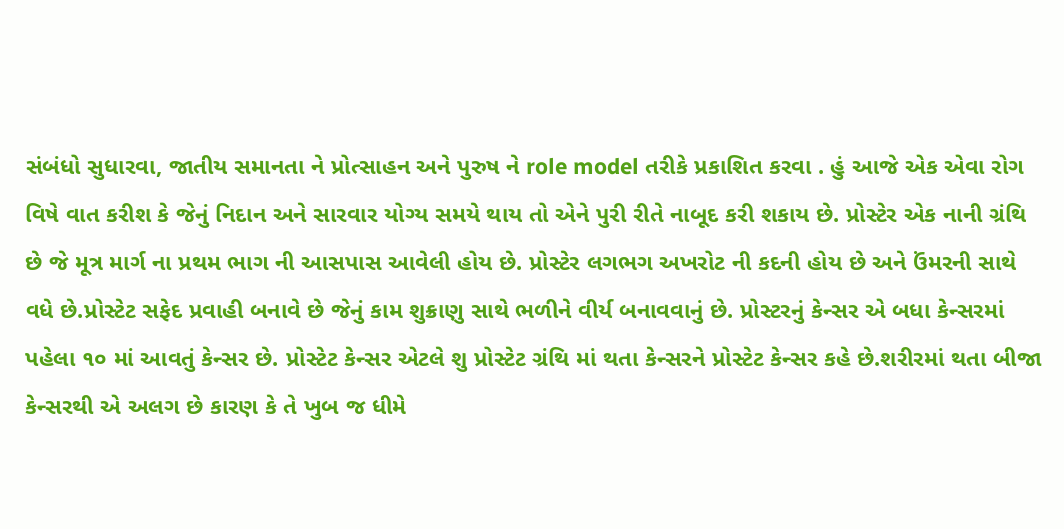સંબંધો સુધારવા, જાતીય સમાનતા ને પ્રોત્સાહન અને પુરુષ ને role model તરીકે પ્રકાશિત કરવા . હું આજે એક એવા રોગ વિષે વાત કરીશ કે જેનું નિદાન અને સારવાર યોગ્ય સમયે થાય તો એને પુરી રીતે નાબૂદ કરી શકાય છે. પ્રોસ્ટેર એક નાની ગ્રંથિ છે જે મૂત્ર માર્ગ ના પ્રથમ ભાગ ની આસપાસ આવેલી હોય છે. પ્રોસ્ટેર લગભગ અખરોટ ની કદની હોય છે અને ઉંમરની સાથે વધે છે.પ્રોસ્ટેટ સફેદ પ્રવાહી બનાવે છે જેનું કામ શુક્રાણુ સાથે ભળીને વીર્ય બનાવવાનું છે. પ્રોસ્ટરનું કેન્સર એ બધા કેન્સરમાં પહેલા ૧૦ માં આવતું કેન્સર છે. પ્રોસ્ટેટ કેન્સર એટલે શુ પ્રોસ્ટેટ ગ્રંથિ માં થતા કેન્સરને પ્રોસ્ટેટ કેન્સર કહે છે.શરીરમાં થતા બીજા કેન્સરથી એ અલગ છે કારણ કે તે ખુબ જ ધીમે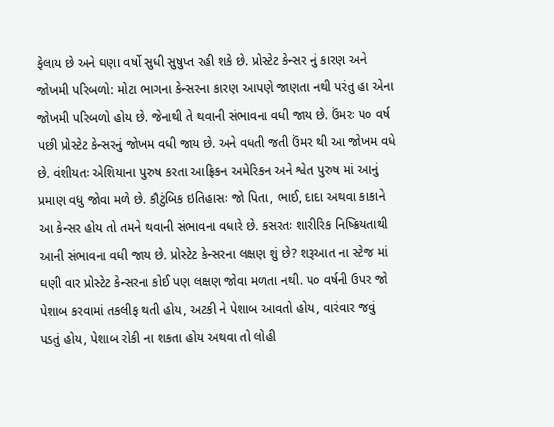ફેલાય છે અને ઘણા વર્ષો સુધી સુષુપ્ત રહી શકે છે. પ્રોસ્ટેટ કેન્સર નું કારણ અને જોખમી પરિબળો: મોટા ભાગના કેન્સરના કારણ આપણે જાણતા નથી પરંતુ હા એના જોખમી પરિબળો હોય છે. જેનાથી તે થવાની સંભાવના વધી જાય છે. ઉંમરઃ ૫૦ વર્ષ પછી પ્રોસ્ટેટ કેન્સરનું જોખમ વધી જાય છે. અને વધતી જતી ઉંમર થી આ જોખમ વધે છે. વંશીયતઃ એશિયાના પુરુષ કરતા આફ્રિકન અમેરિકન અને શ્વેત પુરુષ માં આનું પ્રમાણ વધુ જોવા મળે છે. કૌટુંબિક ઇતિહાસઃ જો પિતા, ભાઈ, દાદા અથવા કાકાને આ કેન્સર હોય તો તમને થવાની સંભાવના વધારે છે. કસરતઃ શારીરિક નિષ્ક્રિયતાથી આની સંભાવના વધી જાય છે. પ્રોસ્ટેટ કેન્સરના લક્ષણ શું છે? શરૂઆત ના સ્ટેજ માં ઘણી વાર પ્રોસ્ટેટ કેન્સરના કોઈ પણ લક્ષણ જોવા મળતા નથી. ૫૦ વર્ષની ઉપર જો પેશાબ કરવામાં તકલીફ થતી હોય, અટકી ને પેશાબ આવતો હોય, વારંવાર જવું પડતું હોય, પેશાબ રોકી ના શકતા હોય અથવા તો લોહી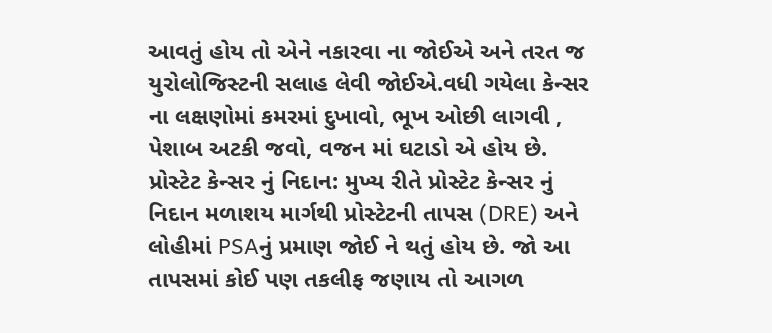આવતું હોય તો એને નકારવા ના જોઈએ અને તરત જ યુરોલોજિસ્ટની સલાહ લેવી જોઈએ.વધી ગયેલા કેન્સર ના લક્ષણોમાં કમરમાં દુખાવો, ભૂખ ઓછી લાગવી , પેશાબ અટકી જવો, વજન માં ઘટાડો એ હોય છે. પ્રોસ્ટેટ કેન્સર નું નિદાન: મુખ્ય રીતે પ્રોસ્ટેટ કેન્સર નું નિદાન મળાશય માર્ગથી પ્રોસ્ટેટની તાપસ (DRE) અને લોહીમાં PSAનું પ્રમાણ જોઈ ને થતું હોય છે. જો આ તાપસમાં કોઈ પણ તકલીફ જણાય તો આગળ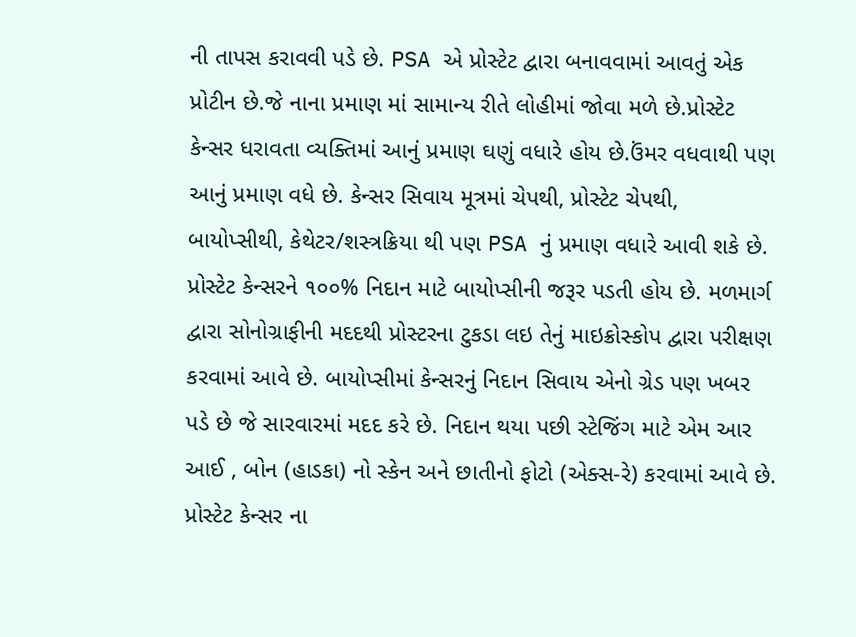ની તાપસ કરાવવી પડે છે. PSA એ પ્રોસ્ટેટ દ્વારા બનાવવામાં આવતું એક પ્રોટીન છે.જે નાના પ્રમાણ માં સામાન્ય રીતે લોહીમાં જોવા મળે છે.પ્રોસ્ટેટ કેન્સર ધરાવતા વ્યક્તિમાં આનું પ્રમાણ ઘણું વધારે હોય છે.ઉંમર વધવાથી પણ આનું પ્રમાણ વધે છે. કેન્સર સિવાય મૂત્રમાં ચેપથી, પ્રોસ્ટેટ ચેપથી, બાયોપ્સીથી, કેથેટર/શસ્ત્રક્રિયા થી પણ PSA નું પ્રમાણ વધારે આવી શકે છે. પ્રોસ્ટેટ કેન્સરને ૧૦૦% નિદાન માટે બાયોપ્સીની જરૂર પડતી હોય છે. મળમાર્ગ દ્વારા સોનોગ્રાફીની મદદથી પ્રોસ્ટરના ટુકડા લઇ તેનું માઇક્રોસ્કોપ દ્વારા પરીક્ષણ કરવામાં આવે છે. બાયોપ્સીમાં કેન્સરનું નિદાન સિવાય એનો ગ્રેડ પણ ખબર પડે છે જે સારવારમાં મદદ કરે છે. નિદાન થયા પછી સ્ટેજિંગ માટે એમ આર આઈ , બોન (હાડકા) નો સ્કેન અને છાતીનો ફોટો (એક્સ-રે) કરવામાં આવે છે. પ્રોસ્ટેટ કેન્સર ના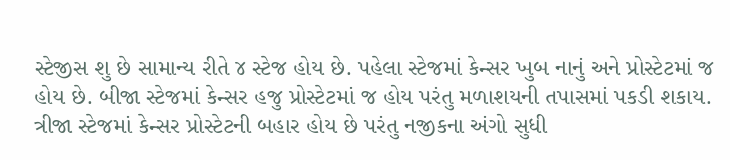સ્ટેજીસ શુ છે સામાન્ય રીતે ૪ સ્ટેજ હોય છે. પહેલા સ્ટેજમાં કેન્સર ખુબ નાનું અને પ્રોસ્ટેટમાં જ હોય છે. બીજા સ્ટેજમાં કેન્સર હજુ પ્રોસ્ટેટમાં જ હોય પરંતુ મળાશયની તપાસમાં પકડી શકાય. ત્રીજા સ્ટેજમાં કેન્સર પ્રોસ્ટેટની બહાર હોય છે પરંતુ નજીકના અંગો સુધી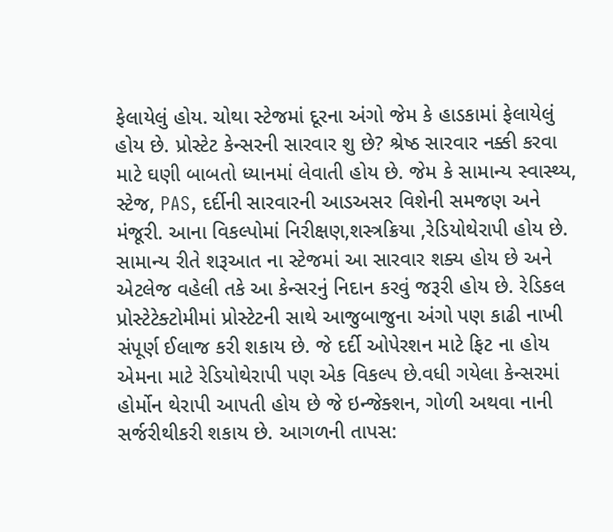ફેલાયેલું હોય. ચોથા સ્ટેજમાં દૂરના અંગો જેમ કે હાડકામાં ફેલાયેલું હોય છે. પ્રોસ્ટેટ કેન્સરની સારવાર શુ છે? શ્રેષ્ઠ સારવાર નક્કી કરવા માટે ઘણી બાબતો ધ્યાનમાં લેવાતી હોય છે. જેમ કે સામાન્ય સ્વાસ્થ્ય, સ્ટેજ, PAS, દર્દીની સારવારની આડઅસર વિશેની સમજણ અને મંજૂરી. આના વિકલ્પોમાં નિરીક્ષણ,શસ્ત્રક્રિયા ,રેડિયોથેરાપી હોય છે. સામાન્ય રીતે શરૂઆત ના સ્ટેજમાં આ સારવાર શક્ય હોય છે અને એટલેજ વહેલી તકે આ કેન્સરનું નિદાન કરવું જરૂરી હોય છે. રેડિકલ પ્રોસ્ટેટેક્ટોમીમાં પ્રોસ્ટેટની સાથે આજુબાજુના અંગો પણ કાઢી નાખી સંપૂર્ણ ઈલાજ કરી શકાય છે. જે દર્દી ઓપેરશન માટે ફિટ ના હોય એમના માટે રેડિયોથેરાપી પણ એક વિકલ્પ છે.વધી ગયેલા કેન્સરમાં હોર્મોન થેરાપી આપતી હોય છે જે ઇન્જેક્શન, ગોળી અથવા નાની સર્જરીથીકરી શકાય છે. આગળની તાપસ: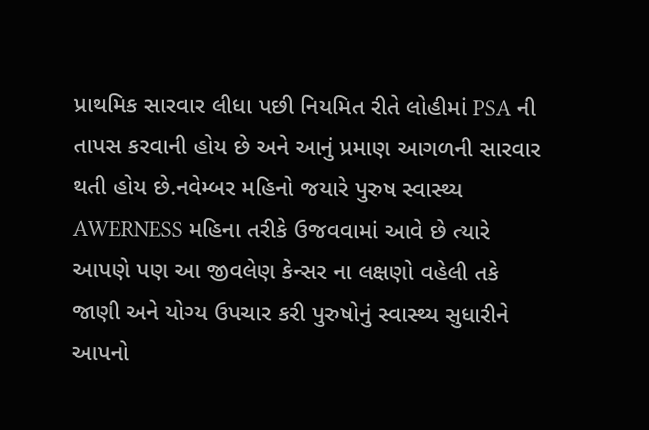પ્રાથમિક સારવાર લીધા પછી નિયમિત રીતે લોહીમાં PSA ની તાપસ કરવાની હોય છે અને આનું પ્રમાણ આગળની સારવાર થતી હોય છે.નવેમ્બર મહિનો જયારે પુરુષ સ્વાસ્થ્ય AWERNESS મહિના તરીકે ઉજવવામાં આવે છે ત્યારે આપણે પણ આ જીવલેણ કેન્સર ના લક્ષણો વહેલી તકે જાણી અને યોગ્ય ઉપચાર કરી પુરુષોનું સ્વાસ્થ્ય સુધારીને આપનો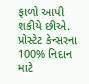ફાળો આપી શકીયે છીએ. પ્રોસ્ટેટ કેન્સરના 100% નિદાન માટે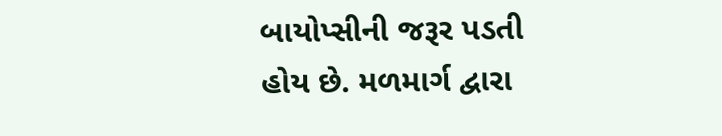બાયોપ્સીની જરૂર પડતી હોય છે. મળમાર્ગ દ્વારા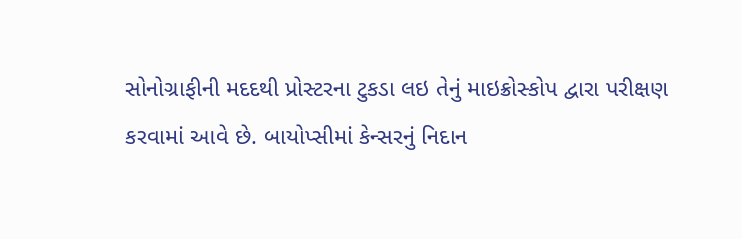સોનોગ્રાફીની મદદથી પ્રોસ્ટરના ટુકડા લઇ તેનું માઇક્રોસ્કોપ દ્વારા પરીક્ષણ કરવામાં આવે છે. બાયોપ્સીમાં કેન્સરનું નિદાન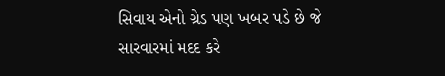સિવાય એનો ગ્રેડ પણ ખબર પડે છે જે સારવારમાં મદદ કરે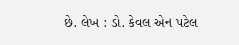છે. લેખ : ડો. કેવલ એન પટેલ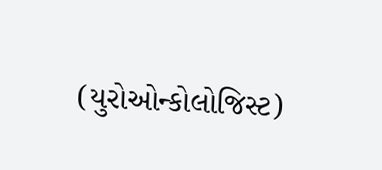(યુરોઓન્કોલોજિસ્ટ)